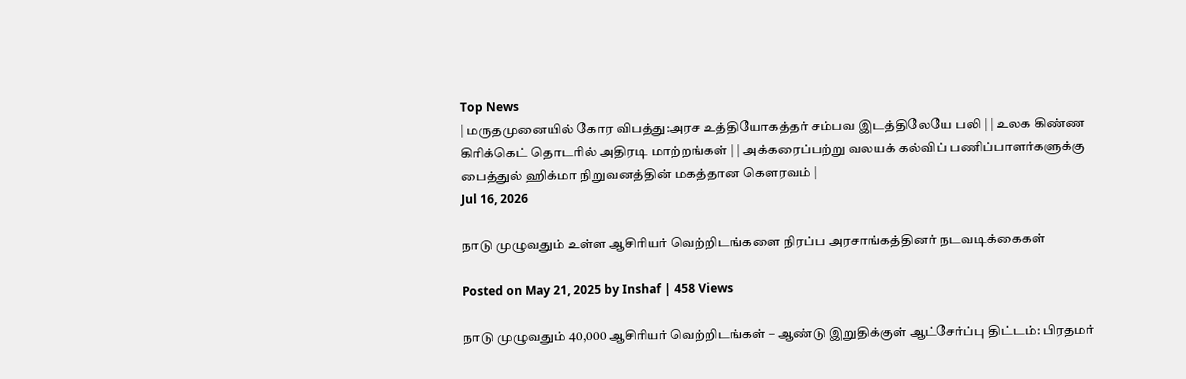Top News
| மருதமுனையில் கோர விபத்து:அரச உத்தியோகத்தர் சம்பவ இடத்திலேயே பலி | | உலக கிண்ண கிரிக்கெட் தொடரில் அதிரடி மாற்றங்கள் | | அக்கரைப்பற்று வலயக் கல்விப் பணிப்பாளர்களுக்கு பைத்துல் ஹிக்மா நிறுவனத்தின் மகத்தான கௌரவம் |
Jul 16, 2026

நாடு முழுவதும் உள்ள ஆசிரியர் வெற்றிடங்களை நிரப்ப அரசாங்கத்தினர் நடவடிக்கைகள்

Posted on May 21, 2025 by Inshaf | 458 Views

நாடு முழுவதும் 40,000 ஆசிரியர் வெற்றிடங்கள் – ஆண்டு இறுதிக்குள் ஆட்சேர்ப்பு திட்டம்: பிரதமர்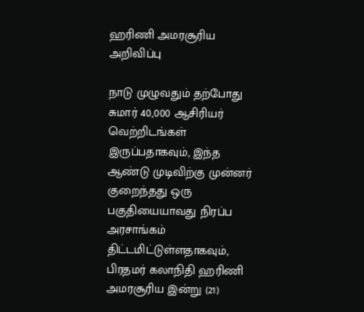ஹரிணி அமரசூரிய அறிவிப்பு

நாடு முழுவதும் தற்போது சுமார் 40,000 ஆசிரியர் வெற்றிடங்கள் இருப்பதாகவும், இந்த ஆண்டு முடிவிற்கு முன்னர் குறைந்தது ஒரு பகுதியையாவது நிரப்ப அரசாங்கம் திட்டமிட்டுள்ளதாகவும், பிரதமர் கலாநிதி ஹரிணி அமரசூரிய இன்று (21)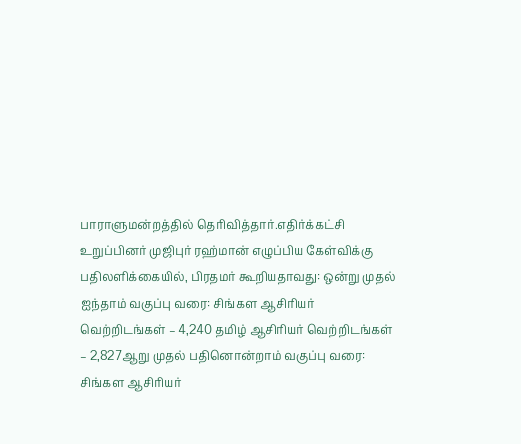பாராளுமன்றத்தில் தெரிவித்தார்.எதிர்க்கட்சி உறுப்பினர் முஜிபுர் ரஹ்மான் எழுப்பிய கேள்விக்கு பதிலளிக்கையில், பிரதமர் கூறியதாவது: ஒன்று முதல் ஐந்தாம் வகுப்பு வரை: சிங்கள ஆசிரியர் வெற்றிடங்கள் – 4,240 தமிழ் ஆசிரியர் வெற்றிடங்கள் – 2,827ஆறு முதல் பதினொன்றாம் வகுப்பு வரை: சிங்கள ஆசிரியர்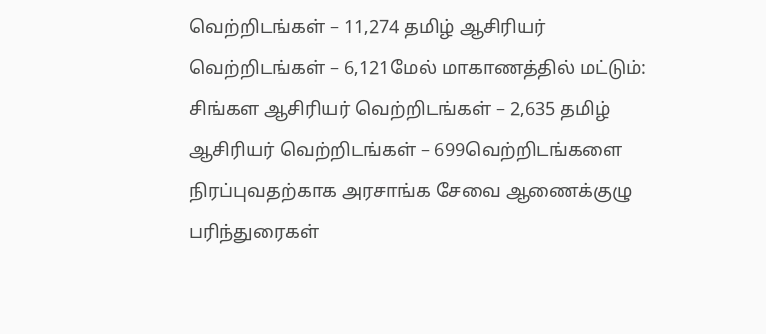வெற்றிடங்கள் – 11,274 தமிழ் ஆசிரியர் வெற்றிடங்கள் – 6,121மேல் மாகாணத்தில் மட்டும்: சிங்கள ஆசிரியர் வெற்றிடங்கள் – 2,635 தமிழ் ஆசிரியர் வெற்றிடங்கள் – 699வெற்றிடங்களை நிரப்புவதற்காக அரசாங்க சேவை ஆணைக்குழு பரிந்துரைகள்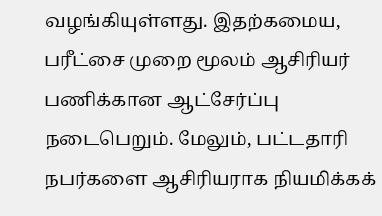வழங்கியுள்ளது. இதற்கமைய, பரீட்சை முறை மூலம் ஆசிரியர் பணிக்கான ஆட்சேர்ப்பு நடைபெறும். மேலும், பட்டதாரி நபர்களை ஆசிரியராக நியமிக்கக்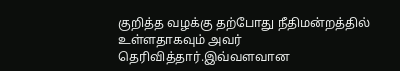குறித்த வழக்கு தற்போது நீதிமன்றத்தில் உள்ளதாகவும் அவர் தெரிவித்தார்.இவ்வளவான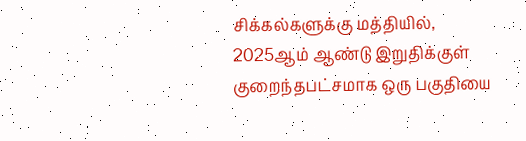சிக்கல்களுக்கு மத்தியில், 2025ஆம் ஆண்டு இறுதிக்குள் குறைந்தபட்சமாக ஒரு பகுதியை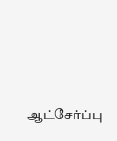ஆட்சேர்ப்பு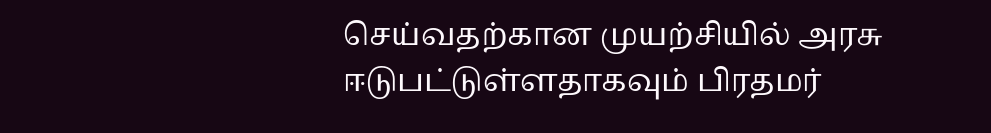செய்வதற்கான முயற்சியில் அரசு ஈடுபட்டுள்ளதாகவும் பிரதமர்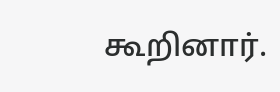கூறினார்.